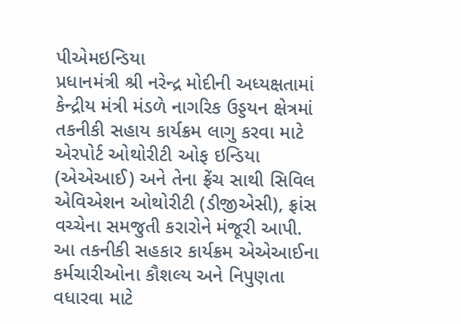પીએમઇન્ડિયા
પ્રધાનમંત્રી શ્રી નરેન્દ્ર મોદીની અધ્યક્ષતામાં કેન્દ્રીય મંત્રી મંડળે નાગરિક ઉડ્ડયન ક્ષેત્રમાં તકનીકી સહાય કાર્યક્રમ લાગુ કરવા માટે એરપોર્ટ ઓથોરીટી ઓફ ઇન્ડિયા (એએઆઈ) અને તેના ફ્રેંચ સાથી સિવિલ એવિએશન ઓથોરીટી (ડીજીએસી), ફ્રાંસ વચ્ચેના સમજુતી કરારોને મંજૂરી આપી.
આ તકનીકી સહકાર કાર્યક્રમ એએઆઈના કર્મચારીઓના કૌશલ્ય અને નિપુણતા વધારવા માટે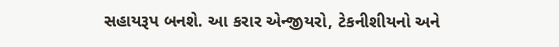સહાયરૂપ બનશે. આ કરાર એન્જીયરો, ટેકનીશીયનો અને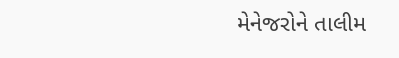મેનેજરોને તાલીમ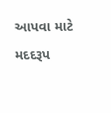આપવા માટે મદદરૂપ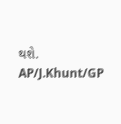થશે.
AP/J.Khunt/GP